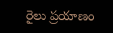రైలు ప్రయాణం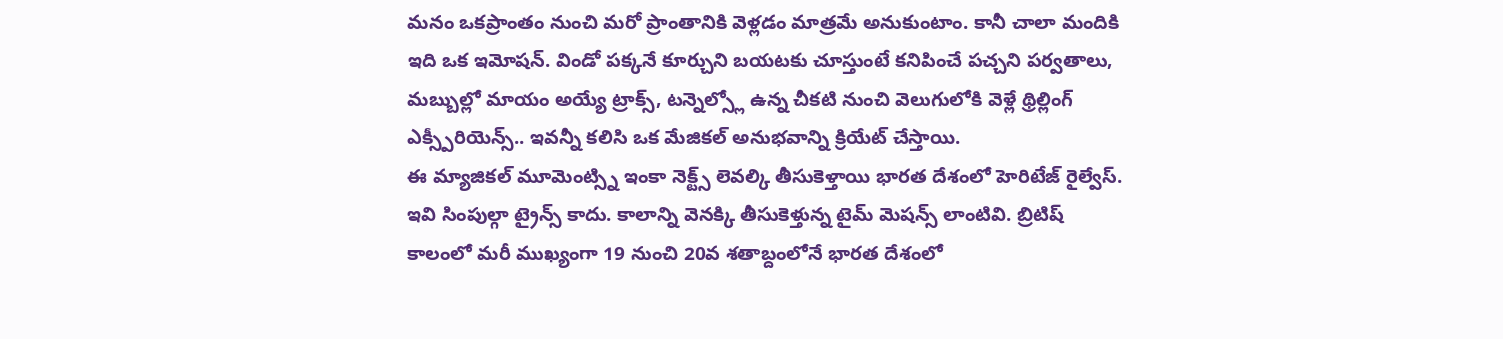మనం ఒకప్రాంతం నుంచి మరో ప్రాంతానికి వెళ్లడం మాత్రమే అనుకుంటాం. కానీ చాలా మందికి ఇది ఒక ఇమోషన్. విండో పక్కనే కూర్చుని బయటకు చూస్తుంటే కనిపించే పచ్చని పర్వతాలు, మబ్బుల్లో మాయం అయ్యే ట్రాక్స్, టన్నెల్స్లో ఉన్న చీకటి నుంచి వెలుగులోకి వెళ్లే థ్రిల్లింగ్ ఎక్స్పీరియెన్స్.. ఇవన్నీ కలిసి ఒక మేజికల్ అనుభవాన్ని క్రియేట్ చేస్తాయి.
ఈ మ్యాజికల్ మూమెంట్స్ని ఇంకా నెక్ట్స్ లెవల్కి తీసుకెళ్తాయి భారత దేశంలో హెరిటేజ్ రైల్వేస్. ఇవి సింపుల్గా ట్రైన్స్ కాదు. కాలాన్ని వెనక్కి తీసుకెళ్తున్న టైమ్ మెషన్స్ లాంటివి. బ్రిటిష్ కాలంలో మరీ ముఖ్యంగా 19 నుంచి 20వ శతాబ్దంలోనే భారత దేశంలో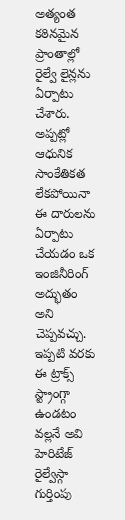అత్యంత కఠినమైన ప్రాంతాల్లో రైల్వే లైన్లను ఏర్పాటు చేశారు.
అప్పట్లో ఆధునిక సాంకేతికత లేకపోయినా ఈ దారులను ఏర్పాటు చేయడం ఒక ఇంజినీరింగ్ అద్భుతం అని చెప్పవచ్చు. ఇప్పటి వరకు ఈ ట్రాక్స్ స్ట్రాంగ్గా ఉండటం వల్లనే అవి హెరిటేజ్ రైల్వేస్గా గుర్తింపు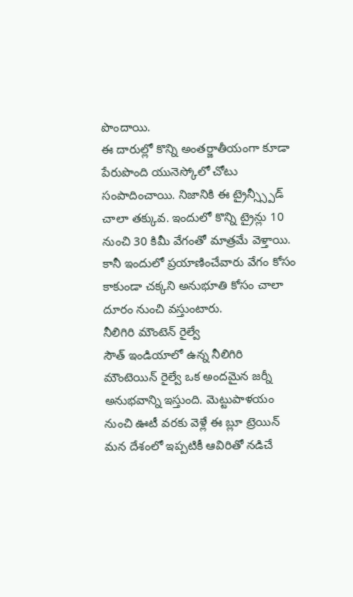పొందాయి.
ఈ దారుల్లో కొన్ని అంతర్జాతీయంగా కూడా పేరుపొంది యునెస్కోలో చోటు సంపాదించాయి. నిజానికి ఈ ట్రైన్స్స్పీడ్ చాలా తక్కువ. ఇందులో కొన్ని ట్రైన్లు 10 నుంచి 30 కిమీ వేగంతో మాత్రమే వెళ్తాయి. కానీ ఇందులో ప్రయాణించేవారు వేగం కోసం కాకుండా చక్కని అనుభూతి కోసం చాలా దూరం నుంచి వస్తుంటారు.
నీలిగిరి మౌంటెన్ రైల్వే
సౌత్ ఇండియాలో ఉన్న నీలిగిరి మౌంటెయిన్ రైల్వే ఒక అందమైన జర్నీ అనుభవాన్ని ఇస్తుంది. మెట్టుపాళయం నుంచి ఊటీ వరకు వెళ్లే ఈ బ్లూ ట్రెయిన్ మన దేశంలో ఇప్పటికీ ఆవిరితో నడిచే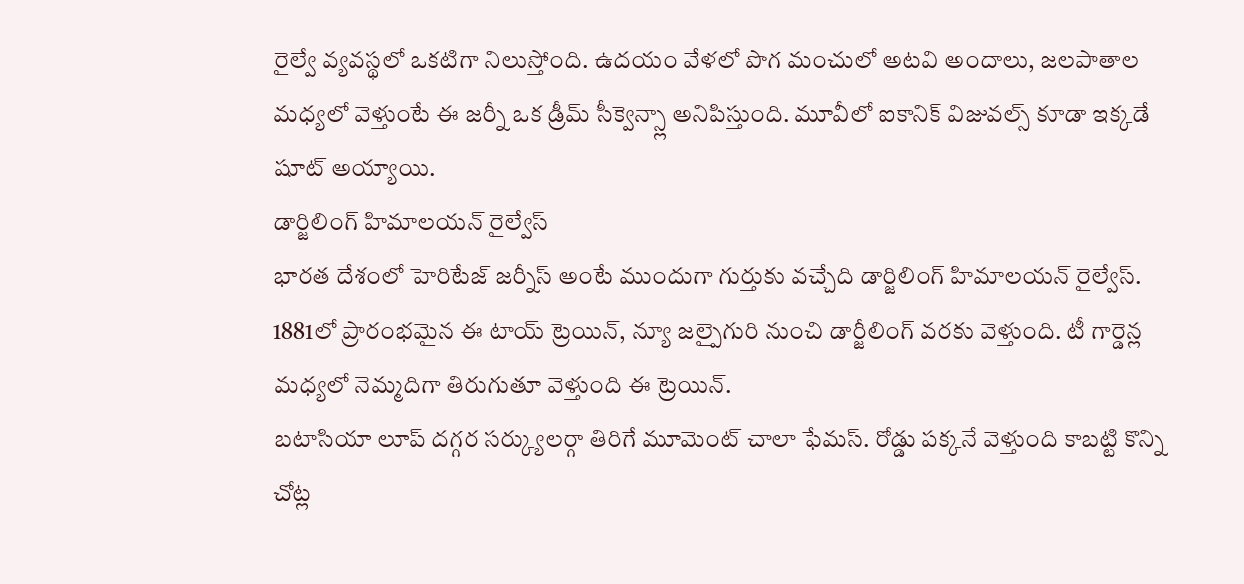రైల్వే వ్యవస్థలో ఒకటిగా నిలుస్తోంది. ఉదయం వేళలో పొగ మంచులో అటవి అందాలు, జలపాతాల మధ్యలో వెళ్తుంటే ఈ జర్నీ ఒక డ్రీమ్ సీక్వెన్స్లా అనిపిస్తుంది. మూవీలో ఐకానిక్ విజువల్స్ కూడా ఇక్కడే షూట్ అయ్యాయి.
డార్జిలింగ్ హిమాలయన్ రైల్వేస్
భారత దేశంలో హెరిటేజ్ జర్నీస్ అంటే ముందుగా గుర్తుకు వచ్చేది డార్జిలింగ్ హిమాలయన్ రైల్వేస్. 1881లో ప్రారంభమైన ఈ టాయ్ ట్రెయిన్, న్యూ జల్పైగురి నుంచి డార్జీలింగ్ వరకు వెళ్తుంది. టీ గార్డెన్ల మధ్యలో నెమ్మదిగా తిరుగుతూ వెళ్తుంది ఈ ట్రెయిన్.
బటాసియా లూప్ దగ్గర సర్క్యులర్గా తిరిగే మూమెంట్ చాలా ఫేమస్. రోడ్డు పక్కనే వెళ్తుంది కాబట్టి కొన్ని చోట్ల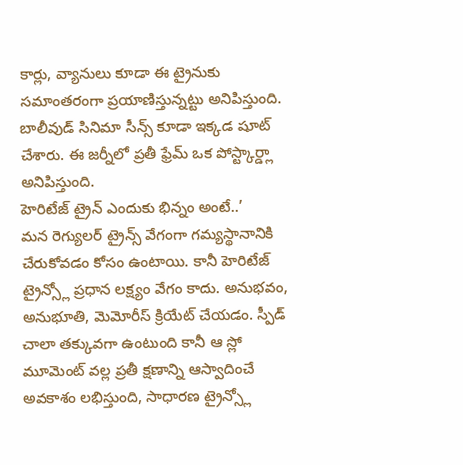కార్లు, వ్యానులు కూడా ఈ ట్రైనుకు సమాంతరంగా ప్రయాణిస్తున్నట్టు అనిపిస్తుంది. బాలీవుడ్ సినిమా సీన్స్ కూడా ఇక్కడ షూట్ చేశారు. ఈ జర్నీలో ప్రతీ ఫ్రేమ్ ఒక పోస్ట్కార్డ్లా అనిపిస్తుంది.
హెరిటేజ్ ట్రైన్ ఎందుకు భిన్నం అంటే..’
మన రెగ్యులర్ ట్రైన్స్ వేగంగా గమ్యస్థానానికి చేరుకోవడం కోసం ఉంటాయి. కానీ హెరిటేజ్ ట్రైన్స్లో ప్రధాన లక్ష్యం వేగం కాదు. అనుభవం, అనుభూతి, మెమోరీస్ క్రియేట్ చేయడం. స్పీడ్ చాలా తక్కువగా ఉంటుంది కానీ ఆ స్లో మూమెంట్ వల్ల ప్రతీ క్షణాన్ని ఆస్వాదించే అవకాశం లభిస్తుంది, సాధారణ ట్రైన్స్లో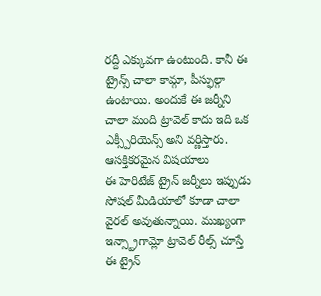రద్దీ ఎక్కువగా ఉంటుంది. కానీ ఈ ట్రైన్స్ చాలా కామ్గా, పీస్ఫుల్గా ఉంటాయి. అందుకే ఈ జర్నీని చాలా మంది ట్రావెల్ కాదు ఇది ఒక ఎక్స్పీరియెన్స్ అని వర్ణిస్తారు.
ఆసక్తికరమైన విషయాలు
ఈ హెరిటేజ్ ట్రైన్ జర్నీలు ఇప్పుడు సోషల్ మీడియాలో కూడా చాలా వైరల్ అవుతున్నాయి. ముఖ్యంగా ఇన్స్ట్రాగామ్లో ట్రావెల్ రీల్స్ చూస్తే ఈ ట్రైన్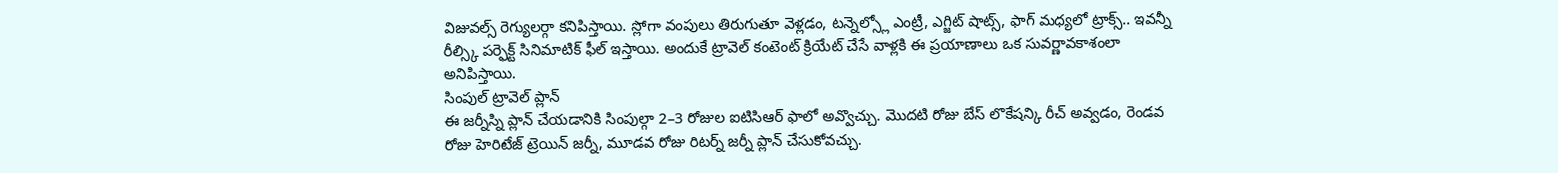విజువల్స్ రెగ్యులర్గా కనిపిస్తాయి. స్లోగా వంపులు తిరుగుతూ వెళ్లడం, టన్నెల్స్లో ఎంట్రీ, ఎగ్జిట్ షాట్స్, ఫాగ్ మధ్యలో ట్రాక్స్.. ఇవన్నీ రీల్స్కి పర్ఫెక్ట్ సినిమాటిక్ ఫీల్ ఇస్తాయి. అందుకే ట్రావెల్ కంటెంట్ క్రియేట్ చేసే వాళ్లకి ఈ ప్రయాణాలు ఒక సువర్ణావకాశంలా అనిపిస్తాయి.
సింపుల్ ట్రావెల్ ప్లాన్
ఈ జర్నీస్ని ప్లాన్ చేయడానికి సింపుల్గా 2–3 రోజుల ఐటిసిఆర్ ఫాలో అవ్వొచ్చు. మొదటి రోజు బేస్ లొకేషన్కి రీచ్ అవ్వడం, రెండవ రోజు హెరిటేజ్ ట్రెయిన్ జర్నీ, మూడవ రోజు రిటర్న్ జర్నీ ప్లాన్ చేసుకోవచ్చు.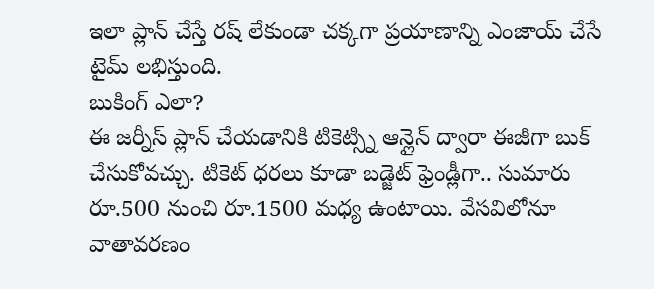ఇలా ప్లాన్ చేస్తే రష్ లేకుండా చక్కగా ప్రయాణాన్ని ఎంజాయ్ చేసే టైమ్ లభిస్తుంది.
బుకింగ్ ఎలా?
ఈ జర్నీస్ ప్లాన్ చేయడానికి టికెట్స్ని ఆన్లైన్ ద్వారా ఈజీగా బుక్ చేసుకోవచ్చు. టికెట్ ధరలు కూడా బడ్జెట్ ఫ్రెండ్లీగా.. సుమారు రూ.500 నుంచి రూ.1500 మధ్య ఉంటాయి. వేసవిలోనూ వాతావరణం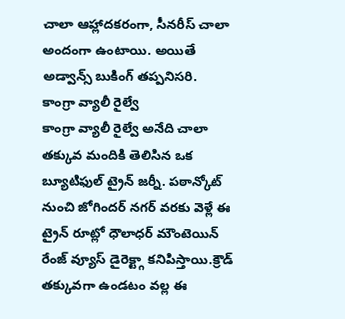చాలా ఆహ్లాదకరంగా, సీనరీస్ చాలా అందంగా ఉంటాయి. అయితే అడ్వాన్స్ బుకింగ్ తప్పనిసరి.
కాంగ్రా వ్యాలీ రైల్వే
కాంగ్రా వ్యాలీ రైల్వే అనేది చాలా తక్కువ మందికి తెలిసిన ఒక బ్యూటిఫుల్ ట్రైన్ జర్నీ. పఠాన్కోట్ నుంచి జోగిందర్ నగర్ వరకు వెళ్లే ఈ ట్రైన్ రూట్లో ధౌలాధర్ మౌంటెయిన్ రేంజ్ వ్యూస్ డైరెక్ట్గా కనిపిస్తాయి.క్రౌడ్ తక్కువగా ఉండటం వల్ల ఈ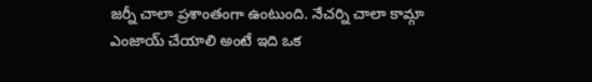జర్నీ చాలా ప్రశాంతంగా ఉంటుంది. నేచర్ని చాలా కామ్గా ఎంజాయ్ చేయాలి అంటే ఇది ఒక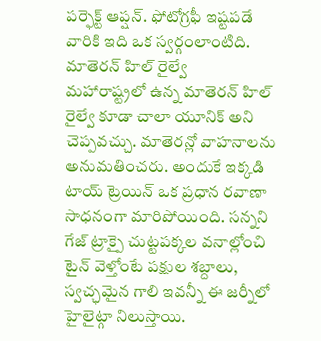పర్ఫెక్ట్ ఆప్షన్. ఫోటోగ్రఫీ ఇష్టపడే వారికి ఇది ఒక స్వర్గంలాంటిది.
మాతెరన్ హిల్ రైల్వే
మహారాష్ట్రలో ఉన్న మాతెరన్ హిల్ రైల్వే కూడా చాలా యూనిక్ అని చెప్పవచ్చు. మాతెరన్లో వాహనాలను అనుమతించరు. అందుకే ఇక్కడి టాయ్ ట్రెయిన్ ఒక ప్రధాన రవాణా సాధనంగా మారిపోయింది. సన్నని గేజ్ ట్రాక్పై చుట్టపక్కల వనాల్లోంచి టైన్ వెళ్తోంటే పక్షుల శబ్దాలు, స్వచ్ఛమైన గాలి ఇవన్నీ ఈ జర్నీలో హైలైట్గా నిలుస్తాయి.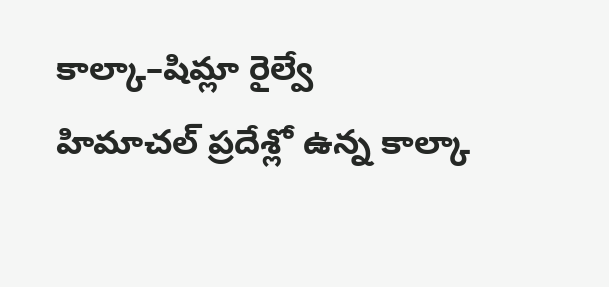కాల్కా–షిమ్లా రైల్వే
హిమాచల్ ప్రదేశ్లో ఉన్న కాల్కా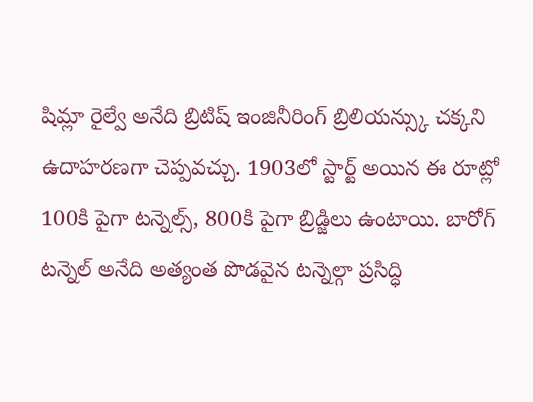షిమ్లా రైల్వే అనేది బ్రిటిష్ ఇంజినీరింగ్ బ్రిలియన్స్కు చక్కని ఉదాహరణగా చెప్పవచ్చు. 1903లో స్టార్ట్ అయిన ఈ రూట్లో 100కి పైగా టన్నెల్స్, 800కి పైగా బ్రిడ్జిలు ఉంటాయి. బారోగ్ టన్నెల్ అనేది అత్యంత పొడవైన టన్నెల్గా ప్రసిద్ధి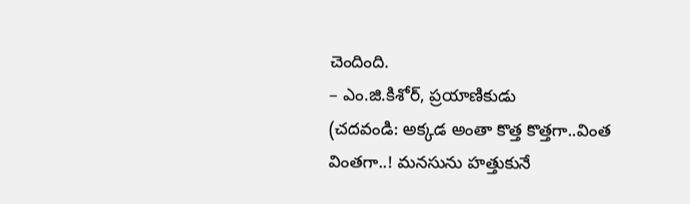చెందింది.
– ఎం.జి.కిశోర్, ప్రయాణికుడు
(చదవండి: అక్కడ అంతా కొత్త కొత్తగా..వింత వింతగా..! మనసును హత్తుకునే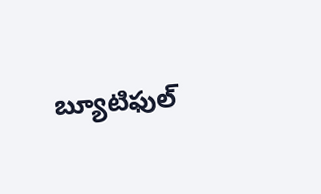బ్యూటిఫుల్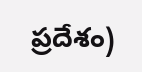ప్రదేశం)